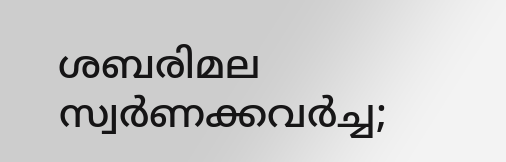ശബരിമല സ്വര്‍ണക്കവര്‍ച്ച;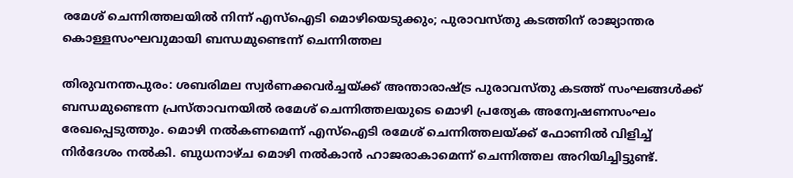രമേശ് ചെന്നിത്തലയില്‍ നിന്ന് എസ്‌ഐടി മൊഴിയെടുക്കും; പുരാവസ്തു കടത്തിന് രാജ്യാന്തര കൊള്ളസംഘവുമായി ബന്ധമുണ്ടെന്ന് ചെന്നിത്തല

തിരുവനന്തപുരം: ശബരിമല സ്വര്‍ണക്കവര്‍ച്ചയ്ക്ക് അന്താരാഷ്ട്ര പുരാവസ്തു കടത്ത് സംഘങ്ങള്‍ക്ക് ബന്ധമുണ്ടെന്ന പ്രസ്താവനയില്‍ രമേശ് ചെന്നിത്തലയുടെ മൊഴി പ്രത്യേക അന്വേഷണസംഘം രേഖപ്പെടുത്തും. മൊഴി നല്‍കണമെന്ന് എസ്‌ഐടി രമേശ് ചെന്നിത്തലയ്ക്ക് ഫോണില്‍ വിളിച്ച് നിര്‍ദേശം നല്‍കി. ബുധനാഴ്ച മൊഴി നല്‍കാന്‍ ഹാജരാകാമെന്ന് ചെന്നിത്തല അറിയിച്ചിട്ടുണ്ട്.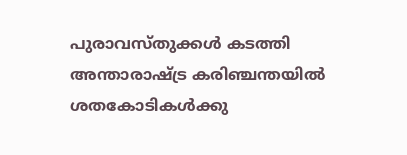പുരാവസ്തുക്കള്‍ കടത്തി അന്താരാഷ്ട്ര കരിഞ്ചന്തയില്‍ ശതകോടികള്‍ക്കു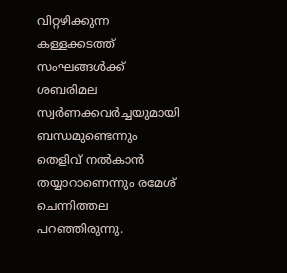വിറ്റഴിക്കുന്ന കള്ളക്കടത്ത് സംഘങ്ങള്‍ക്ക് ശബരിമല സ്വര്‍ണക്കവര്‍ച്ചയുമായി ബന്ധമുണ്ടെന്നും തെളിവ് നല്‍കാന്‍ തയ്യാറാണെന്നും രമേശ് ചെന്നിത്തല പറഞ്ഞിരുന്നു.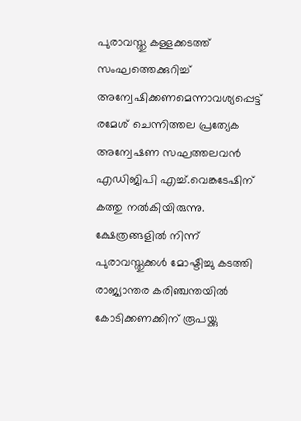പുരാവസ്തു കള്ളക്കടത്ത് സംഘത്തെക്കുറിച്ച് അന്വേഷിക്കണമെന്നാവശ്യപ്പെട്ട് രമേശ് ചെന്നിത്തല പ്രത്യേക അന്വേഷണ സഘത്തലവന്‍ എഡിജിപി എച്ച്.വെങ്കടേഷിന് കത്തു നല്‍കിയിരുന്നു. ക്ഷേത്രങ്ങളില്‍ നിന്ന് പുരാവസ്തുക്കള്‍ മോഷ്ടിച്ചു കടത്തി രാജ്യാന്തര കരിഞ്ചന്തയില്‍ കോടിക്കണക്കിന് രൂപയ്ക്കു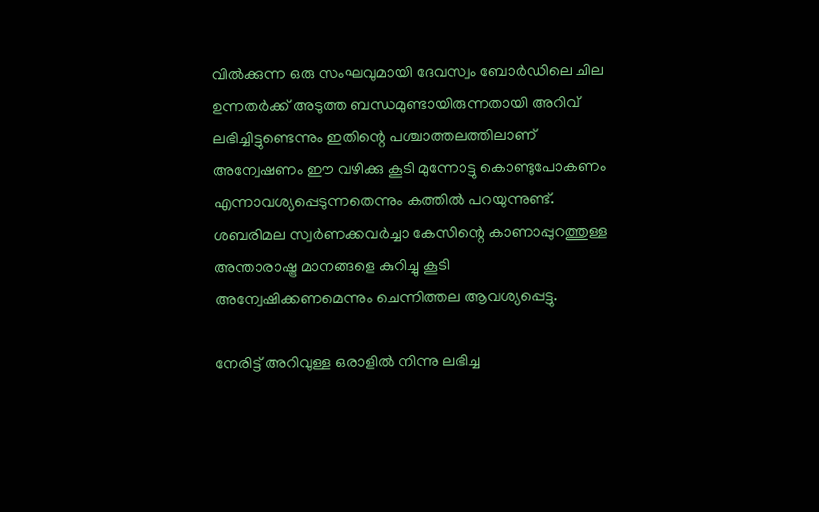വില്‍ക്കുന്ന ഒരു സംഘവുമായി ദേവസ്വം ബോര്‍ഡിലെ ചില ഉന്നതര്‍ക്ക് അടുത്ത ബന്ധമുണ്ടായിരുന്നതായി അറിവ് ലഭിച്ചിട്ടുണ്ടെന്നും ഇതിന്റെ പശ്ചാത്തലത്തിലാണ് അന്വേഷണം ഈ വഴിക്കു കൂടി മുന്നോട്ടു കൊണ്ടുപോകണം എന്നാവശ്യപ്പെടുന്നതെന്നും കത്തില്‍ പറയുന്നുണ്ട്. ശബരിമല സ്വര്‍ണക്കവര്‍ച്ചാ കേസിന്റെ കാണാപ്പുറത്തുള്ള അന്താരാഷ്ട്ര മാനങ്ങളെ കുറിച്ചു കൂടി അന്വേഷിക്കണമെന്നും ചെന്നിത്തല ആവശ്യപ്പെട്ടു.

നേരിട്ട് അറിവുള്ള ഒരാളില്‍ നിന്നു ലഭിച്ച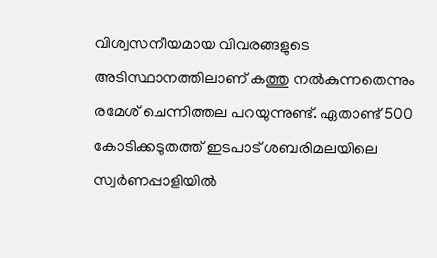വിശ്വസനീയമായ വിവരങ്ങളുടെ അടിസ്ഥാനത്തിലാണ് കത്തു നല്‍കുന്നതെന്നും രമേശ് ചെന്നിത്തല പറയുന്നുണ്ട്. ഏതാണ്ട് 500 കോടിക്കടുതത്ത് ഇടപാട് ശബരിമലയിലെ സ്വര്‍ണപ്പാളിയില്‍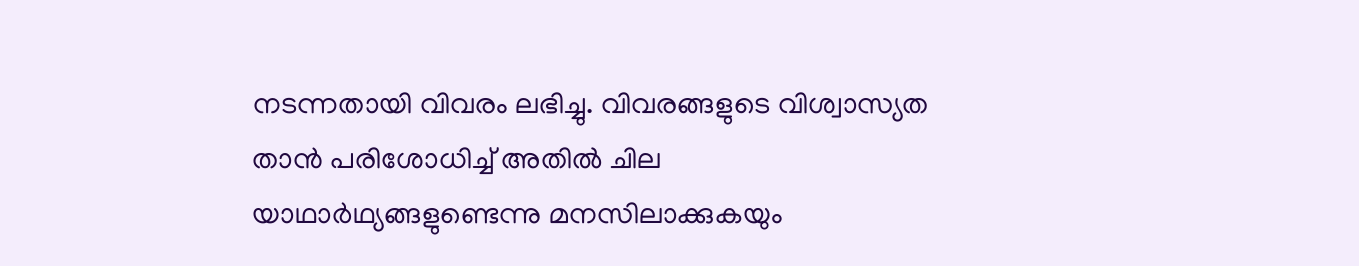നടന്നതായി വിവരം ലഭിച്ചു. വിവരങ്ങളുടെ വിശ്വാസ്യത താന്‍ പരിശോധിച്ച് അതില്‍ ചില യാഥാര്‍ഥ്യങ്ങളുണ്ടെന്നു മനസിലാക്കുകയും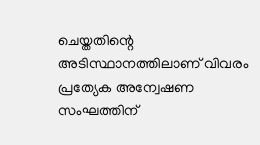ചെയ്തതിന്റെ അടിസ്ഥാനത്തിലാണ് വിവരം പ്രത്യേക അന്വേഷണ സംഘത്തിന്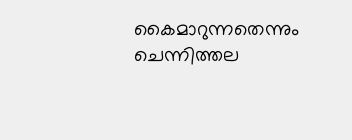കൈമാറുന്നതെന്നും ചെന്നിത്തല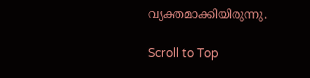വ്യക്തമാക്കിയിരുന്നു.

Scroll to Top